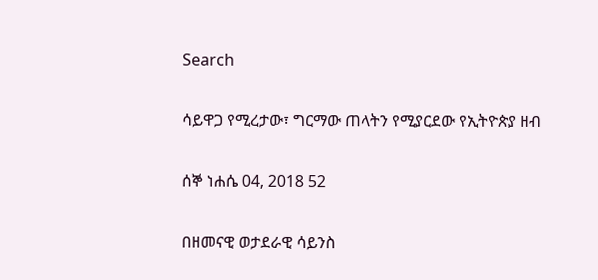Search

ሳይዋጋ የሚረታው፣ ግርማው ጠላትን የሚያርደው የኢትዮጵያ ዘብ

ሰኞ ነሐሴ 04, 2018 52

በዘመናዊ ወታደራዊ ሳይንስ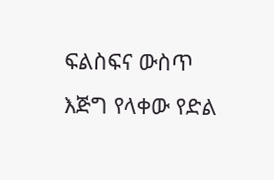ፍልስፍና ውስጥ እጅግ የላቀው የድል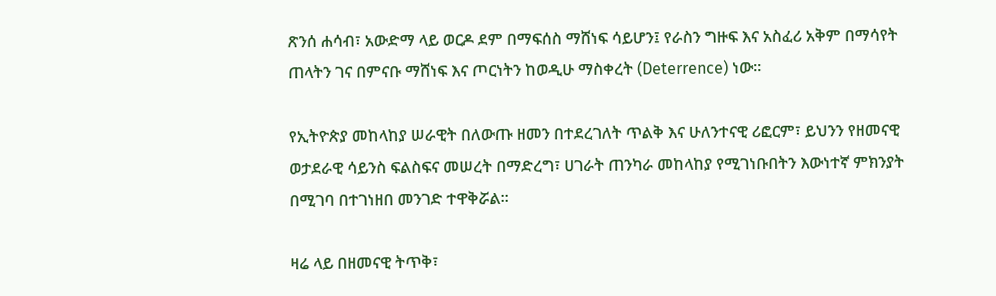ጽንሰ ሐሳብ፣ አውድማ ላይ ወርዶ ደም በማፍሰስ ማሸነፍ ሳይሆን፤ የራስን ግዙፍ እና አስፈሪ አቅም በማሳየት ጠላትን ገና በምናቡ ማሸነፍ እና ጦርነትን ከወዲሁ ማስቀረት (Deterrence) ነው።

የኢትዮጵያ መከላከያ ሠራዊት በለውጡ ዘመን በተደረገለት ጥልቅ እና ሁለንተናዊ ሪፎርም፣ ይህንን የዘመናዊ ወታደራዊ ሳይንስ ፍልስፍና መሠረት በማድረግ፣ ሀገራት ጠንካራ መከላከያ የሚገነቡበትን እውነተኛ ምክንያት በሚገባ በተገነዘበ መንገድ ተዋቅሯል።

ዛሬ ላይ በዘመናዊ ትጥቅ፣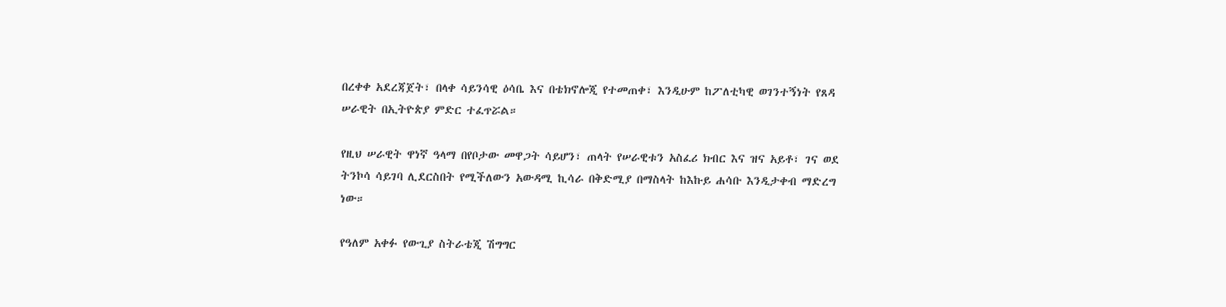በረቀቀ አደረጃጀት፣ በላቀ ሳይንሳዊ ዕሳቤ እና በቴክኖሎጂ የተመጠቀ፣ እንዲሁም ከፖለቲካዊ ወገንተኝነት የጸዳ ሠራዊት በኢትዮጵያ ምድር ተፈጥሯል።

የዚህ ሠራዊት ዋነኛ ዓላማ በየቦታው መዋጋት ሳይሆን፣ ጠላት የሠራዊቱን አስፈሪ ክብር እና ዝና አይቶ፣ ገና ወደ ትንኮሳ ሳይገባ ሊደርስበት የሚችለውን አውዳሚ ኪሳራ በቅድሚያ በማስላት ከእኩይ ሐሳቡ እንዲታቀብ ማድረግ ነው።

የዓለም አቀፉ የውጊያ ስትራቴጂ ሽግግር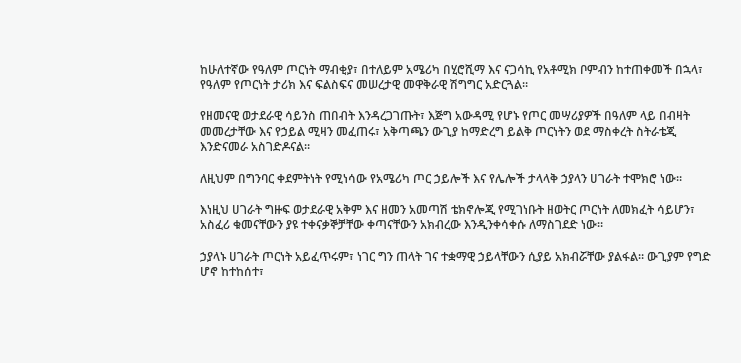ከሁለተኛው የዓለም ጦርነት ማብቂያ፣ በተለይም አሜሪካ በሂሮሺማ እና ናጋሳኪ የአቶሚክ ቦምብን ከተጠቀመች በኋላ፣ የዓለም የጦርነት ታሪክ እና ፍልስፍና መሠረታዊ መዋቅራዊ ሽግግር አድርጓል።

የዘመናዊ ወታደራዊ ሳይንስ ጠበብት እንዳረጋገጡት፣ እጅግ አውዳሚ የሆኑ የጦር መሣሪያዎች በዓለም ላይ በብዛት መመረታቸው እና የኃይል ሚዛን መፈጠሩ፣ አቅጣጫን ውጊያ ከማድረግ ይልቅ ጦርነትን ወደ ማስቀረት ስትራቴጂ እንድናመራ አስገድዶናል።

ለዚህም በግንባር ቀደምትነት የሚነሳው የአሜሪካ ጦር ኃይሎች እና የሌሎች ታላላቅ ኃያላን ሀገራት ተሞክሮ ነው።

እነዚህ ሀገራት ግዙፍ ወታደራዊ አቅም እና ዘመን አመጣሽ ቴክኖሎጂ የሚገነቡት ዘወትር ጦርነት ለመክፈት ሳይሆን፣ አስፈሪ ቁመናቸውን ያዩ ተቀናቃኞቻቸው ቀጣናቸውን አክብረው እንዲንቀሳቀሱ ለማስገደድ ነው።

ኃያላኑ ሀገራት ጦርነት አይፈጥሩም፣ ነገር ግን ጠላት ገና ተቋማዊ ኃይላቸውን ሲያይ አክብሯቸው ያልፋል። ውጊያም የግድ ሆኖ ከተከሰተ፣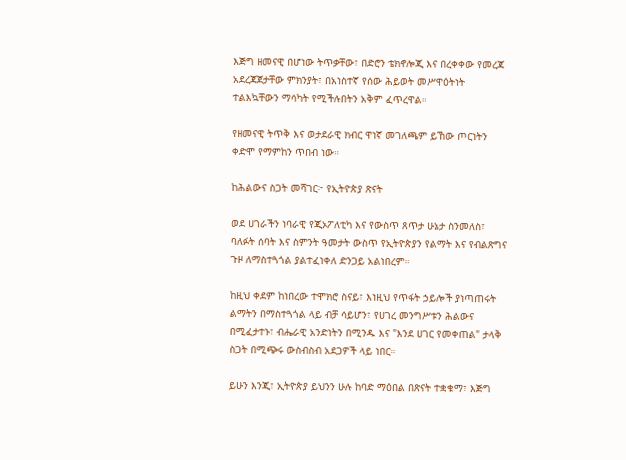እጅግ ዘመናዊ በሆነው ትጥቃቸው፣ በድሮን ቴክኖሎጂ እና በረቀቀው የመረጃ አደረጃጀታቸው ምክንያት፣ በአነስተኛ የሰው ሕይወት መሥዋዕትነት ተልእኳቸውን ማሳካት የሚችሉበትን አቅም ፈጥረዋል።

የዘመናዊ ትጥቅ እና ወታደራዊ ክብር ዋነኛ መገለጫም ይኸው ጦርነትን ቀድሞ የማምከን ጥበብ ነው።

ከሕልውና ስጋት መሻገር፦ የኢትዮጵያ ጽናት

ወደ ሀገራችን ነባራዊ የጂኦፖለቲካ እና የውስጥ ጸጥታ ሁኔታ ስንመለስ፣ ባለፉት ሰባት እና ስምንት ዓመታት ውስጥ የኢትዮጵያን የልማት እና የብልጽግና ጉዞ ለማስተጓጎል ያልተፈነቀለ ድንጋይ አልነበረም።

ከዚህ ቀደም ከነበረው ተሞክሮ ስናይ፣ እነዚህ የጥፋት ኃይሎች ያነጣጠሩት ልማትን በማስተጓጎል ላይ ብቻ ሳይሆን፣ የሀገረ መንግሥቱን ሕልውና በሚፈታተኑ፣ ብሔራዊ አንድነትን በሚንዱ እና "እንደ ሀገር የመቀጠል" ታላቅ ስጋት በሚጭሩ ውስብስብ አደጋዎች ላይ ነበር።

ይሁን እንጂ፣ ኢትዮጵያ ይህንን ሁሉ ከባድ ማዕበል በጽናት ተቋቁማ፣ እጅግ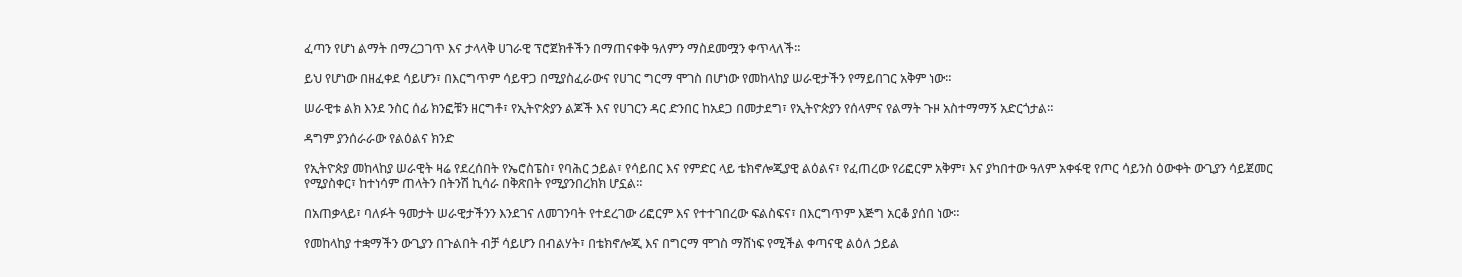ፈጣን የሆነ ልማት በማረጋገጥ እና ታላላቅ ሀገራዊ ፕሮጀክቶችን በማጠናቀቅ ዓለምን ማስደመሟን ቀጥላለች።

ይህ የሆነው በዘፈቀደ ሳይሆን፣ በእርግጥም ሳይዋጋ በሚያስፈራውና የሀገር ግርማ ሞገስ በሆነው የመከላከያ ሠራዊታችን የማይበገር አቅም ነው።

ሠራዊቱ ልክ እንደ ንስር ሰፊ ክንፎቹን ዘርግቶ፣ የኢትዮጵያን ልጆች እና የሀገርን ዳር ድንበር ከአደጋ በመታደግ፣ የኢትዮጵያን የሰላምና የልማት ጉዞ አስተማማኝ አድርጎታል።

ዳግም ያንሰራራው የልዕልና ክንድ

የኢትዮጵያ መከላከያ ሠራዊት ዛሬ የደረሰበት የኤሮስፔስ፣ የባሕር ኃይል፣ የሳይበር እና የምድር ላይ ቴክኖሎጂያዊ ልዕልና፣ የፈጠረው የሪፎርም አቅም፣ እና ያካበተው ዓለም አቀፋዊ የጦር ሳይንስ ዕውቀት ውጊያን ሳይጀመር የሚያስቀር፣ ከተነሳም ጠላትን በትንሽ ኪሳራ በቅጽበት የሚያንበረክክ ሆኗል።

በአጠቃላይ፣ ባለፉት ዓመታት ሠራዊታችንን እንደገና ለመገንባት የተደረገው ሪፎርም እና የተተገበረው ፍልስፍና፣ በእርግጥም እጅግ አርቆ ያሰበ ነው።

የመከላከያ ተቋማችን ውጊያን በጉልበት ብቻ ሳይሆን በብልሃት፣ በቴክኖሎጂ እና በግርማ ሞገስ ማሸነፍ የሚችል ቀጣናዊ ልዕለ ኃይል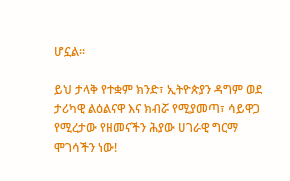ሆኗል።

ይህ ታላቅ የተቋም ክንድ፣ ኢትዮጵያን ዳግም ወደ ታሪካዊ ልዕልናዋ እና ክብሯ የሚያመጣ፣ ሳይዋጋ የሚረታው የዘመናችን ሕያው ሀገራዊ ግርማ ሞገሳችን ነው!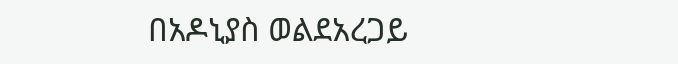በአዶኒያስ ወልደአረጋይ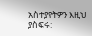አስተያየትዎን እዚህ ያስፍሩ: